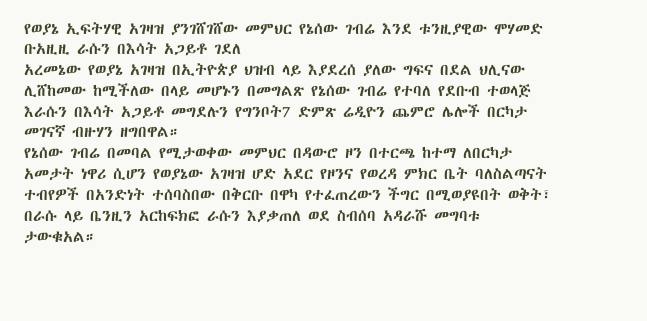የወያኔ ኢፍትሃዊ አገዛዝ ያንገሸገሸው መምህር የኔሰው ገብሬ እንደ ቱንዚያዊው ሞሃመድ ቡአዚዚ ራሱን በእሳት አጋይቶ ገደለ
አረመኔው የወያኔ አገዛዝ በኢትዮጵያ ህዝብ ላይ እያደረሰ ያለው ግፍና በደል ህሊናው ሊሸከመው ከሚችለው በላይ መሆኑን በመግልጽ የኔሰው ገብሬ የተባለ የደቡብ ተወላጅ እራሱን በእሳት አጋይቶ መግደሉን የግንቦት7 ድምጽ ሬዲዮን ጨምሮ ሌሎች በርካታ መገናኛ ብዙሃን ዘግበዋል።
የኔሰው ገብሬ በመባል የሚታወቀው መምህር በዳውሮ ዞን በተርጫ ከተማ ለበርካታ አመታት ነዋሪ ሲሆን የወያኔው አገዛዝ ሆድ አደር የዞንና የወረዳ ምክር ቤት ባለስልጣናት ተብየዎች በአንድነት ተሰባስበው በቅርቡ በዋካ የተፈጠረውን ችግር በሚወያዩበት ወቅት፣ በራሱ ላይ ቤንዚን አርከፍክፎ ራሱን እያቃጠለ ወደ ስብሰባ አዳራሹ መግባቱ ታውቁአል።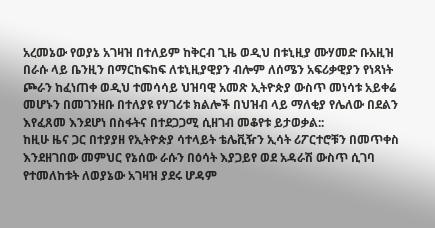አረመኔው የወያኔ አገዛዝ በተለይም ከቅርብ ጊዜ ወዲህ በቱኒዚያ ሙሃመድ ቡአዚዝ በራሱ ላይ ቤንዚን በማርከፍከፍ ለቱኒዚያዊያን ብሎም ለሰሜን አፍሪቃዊያን የነጻነት ጮራን ከፈነጠቀ ወዲህ ተመሳሳይ ህዝባዊ አመጽ ኢትዮጵያ ውስጥ መነሳቱ አይቀሬ መሆኑን በመገንዘቡ በተለያዩ የሃገሪቱ ክልሎች በህዝብ ላይ ማለቂያ የሌለው በደልን እየፈጸመ እንደሆነ በስፋትና በተደጋጋሚ ሲዘገብ መቆየቱ ይታወቃል::
ከዚሁ ዜና ጋር በተያያዘ የኢትዮጵያ ሳተላይት ቴሌቪዥን ኢሳት ሪፖርተሮቹን በመጥቀስ እንደዘገበው መምህር የኔሰው ራሱን በዕሳት እያጋይየ ወደ አዳራሽ ውስጥ ሲገባ የተመለከቱት ለወያኔው አገዛዝ ያደሩ ሆዳም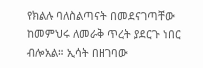የክልሉ ባለስልጣናት በመደናገጣቸው ከመምህሩ ለመራቅ ጥረት ያደርጉ ነበር ብሎአል። ኢሳት በዘገባው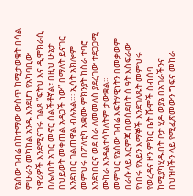የኔሰው ገብሬ በከተማው ውስጥ ከሚታወቁት በሳል ምሁራን መካከል አንዱ እንደሆነ የአካባቢው ነዋሪዎች እንደሚናገሩ ገልጾ “ፍትህ እና ዲሞክራሲ በሌለበት አገር መኖር ሰልችቶኛል፣ በዚህ ሁኔታ በህይወት መቀጠል አዳጋች ነው” በማለት ይናገር እንደነበር ገልጠዋል ብሉአል።፡ ኢሳት አክሎም መምህሩ በፖለቲካ አቋሙ ምክንያት ከስራ ተባሮ እንደነበርና ወደ ስራ ለመመለስ ያደረገው ተደጋጋሚ ሙከራ እንዳልተሳካለትም ታውቋል።
መምህር የኔሰው ገብሬ እፍትሃዊነትን በመቃወም በራሱ ላይ እርምጃ በወሰደበት ሰ ዓት እስፍራው የነበሩ የአይን እማኞች እንደገለጹት መምህሩ የወረዳና ዞን ምክር ቤት ሹሞች ስብሰባ ከሚያካሂዱበት ቦታ ሂዶ ወያኔ በአገራችንና በህዝባችን ላይ የሚፈጽመውን ግፍና መከራ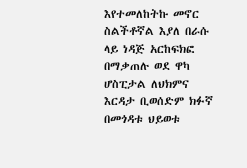እየተመለከትኩ መኖር ስልችቶኛል እያለ በራሱ ላይ ነዳጅ አርከፍክፎ በማቃጠሉ ወደ ዋካ ሆስፒታል ለህክምና እርዳታ ቢወሰድም ክፉኛ በመጎዳቱ ህይወቱ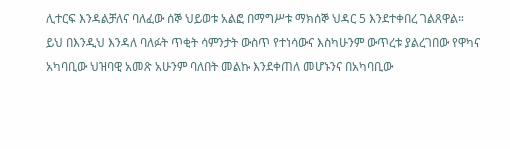ሊተርፍ እንዳልቻለና ባለፈው ሰኞ ህይወቱ አልፎ በማግሥቱ ማክሰኞ ህዳር 5 እንደተቀበረ ገልጸዋል።
ይህ በእንዲህ እንዳለ ባለፉት ጥቂት ሳምንታት ውስጥ የተነሳውና እስካሁንም ውጥረቱ ያልረገበው የዋካና አካባቢው ህዝባዊ አመጽ አሁንም ባለበት መልኩ እንደቀጠለ መሆኑንና በአካባቢው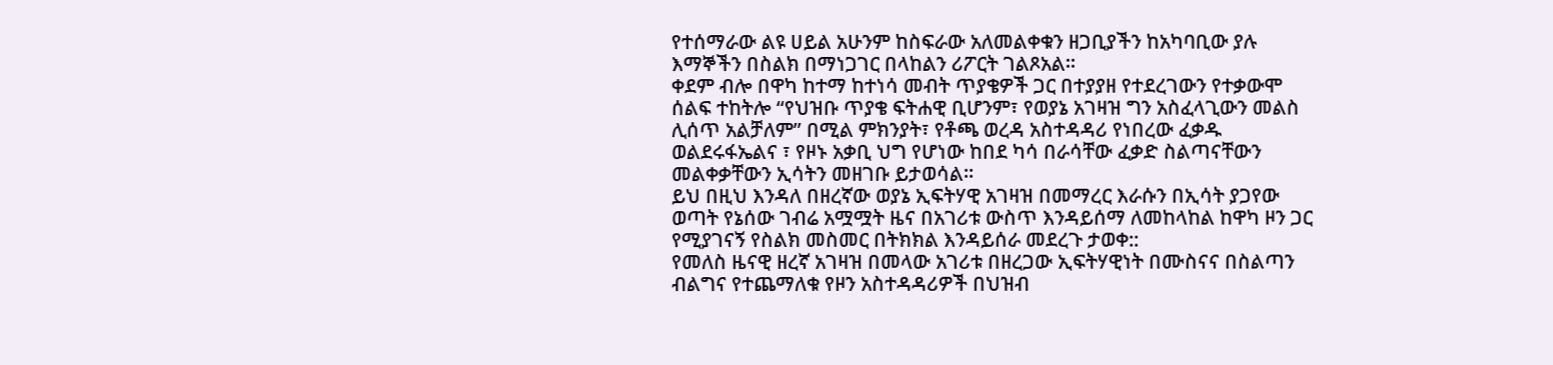የተሰማራው ልዩ ሀይል አሁንም ከስፍራው አለመልቀቁን ዘጋቢያችን ከአካባቢው ያሉ እማኞችን በስልክ በማነጋገር በላከልን ሪፖርት ገልጾአል።
ቀደም ብሎ በዋካ ከተማ ከተነሳ መብት ጥያቄዎች ጋር በተያያዘ የተደረገውን የተቃውሞ ሰልፍ ተከትሎ “የህዝቡ ጥያቄ ፍትሐዊ ቢሆንም፣ የወያኔ አገዛዝ ግን አስፈላጊውን መልስ ሊሰጥ አልቻለም” በሚል ምክንያት፣ የቶጫ ወረዳ አስተዳዳሪ የነበረው ፈቃዱ ወልደሩፋኤልና ፣ የዞኑ አቃቢ ህግ የሆነው ከበደ ካሳ በራሳቸው ፈቃድ ስልጣናቸውን መልቀቃቸውን ኢሳትን መዘገቡ ይታወሳል።
ይህ በዚህ እንዳለ በዘረኛው ወያኔ ኢፍትሃዊ አገዛዝ በመማረር እራሱን በኢሳት ያጋየው ወጣት የኔሰው ገብሬ አሟሟት ዜና በአገሪቱ ውስጥ እንዳይሰማ ለመከላከል ከዋካ ዞን ጋር የሚያገናኝ የስልክ መስመር በትክክል እንዳይሰራ መደረጉ ታወቀ::
የመለስ ዜናዊ ዘረኛ አገዛዝ በመላው አገሪቱ በዘረጋው ኢፍትሃዊነት በሙስናና በስልጣን ብልግና የተጨማለቁ የዞን አስተዳዳሪዎች በህዝብ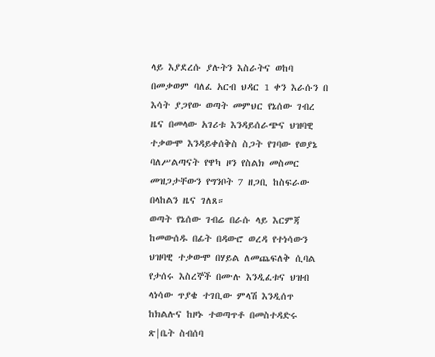ላይ እያደረሱ ያሉትን እስራትና ወከባ በመቃወም ባለፈ አርብ ህዳር 1 ቀን እራሱን በ እሳት ያጋየው ወጣት መምህር የኔሰው ገብረ ዜና በመላው አገሪቱ እንዳይሰራጭና ህዝባዊ ተቃውሞ እንዳይቀሰቅስ ስጋት የገባው የወያኔ ባለሥልጣናት የዋካ ዞን የስልክ መስመር መዝጋታቸውን የግንቦት 7 ዘጋቢ ከስፍራው በላከልን ዜና ገለጸ።
ወጣት የኔሰው ገብሬ በራሱ ላይ እርምጃ ከመውሰዱ በፊት በዳውሮ ወረዳ የተነሳውን ህዝባዊ ተቃውሞ በሃይል ለመጨፍለቅ ሲባል የታሰሩ እስረኞች በሙሉ እንዲፈቱና ህዝብ ላነሳው ጥያቄ ተገቢው ምላሽ እንዲሰጥ ከክልሉና ከዞኑ ተወጣጥቶ በመስተዳድሩ ጽ|ቤት ስብሰባ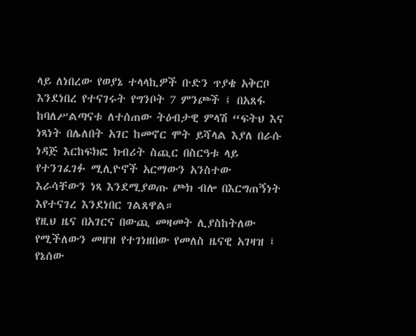ላይ ለነበረው የወያኔ ተላላኪዎች ቡድን ጥያቄ አቅርቦ እንደነበረ የተናገሩት የግንቦት 7 ምንጮች ፤ በአጸፋ ከባለሥልጣናቱ ለተሰጠው ትዕብታዊ ምላሽ “ፍትህ እና ነጻነት በሌለበት አገር ከመኖር ሞት ይሻላል እያለ በራሱ ነዳጅ እርከፍክፎ ክብሪት ስጪር በስርዓቱ ላይ የተንገፈገፉ ሚሊዮኖች አርማውን አንስተው እራሳቸውን ነጻ እንደሚያወጡ ጮክ ብሎ በእርግጠኝነት እየተናገረ እንደነበር ገልጸዋል።
የዚህ ዜና በአገርና በውጪ መዛመት ሊያስከትለው የሚችለውን መዘዝ የተገነዘበው የመለስ ዜናዊ አገዛዝ ፤ የኔሰው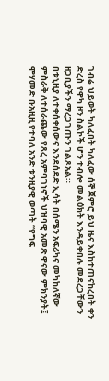ገብሬ ህይወት ካለፈበት ካለፈው ሰኞ ጀምሮ ይህ ዜና እስከተጠናከረበት ቀን ድረስ የዋካ ዞን ስልኮች ሆን ተብሎ መልዕክት እንዳይቀበሉ መደረጋቸውን ዘጋቢያችን ማረጋገጡን ገልጾአል።
በቱኒዚያ ለተቀሰቀሰውና እንደሰደድ ኢሳት በሰሜን አፍሪካና መካከለኛው ምስራቅ ለተሰራጨው የጸረ አምባገነኖች ህዝባዊ አመጽ ዋናው ምክንያት፤ ሞሃመድ ቡአዚዚ የተባለ አንድ ቱንዚያዊ ወጣት “የግፍ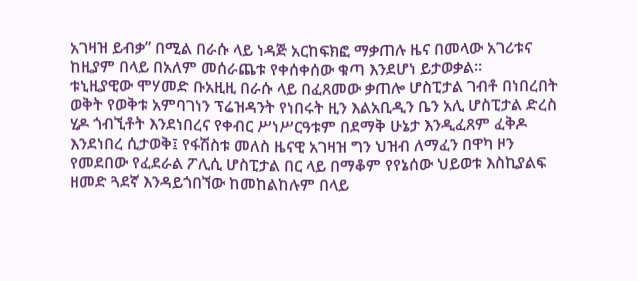አገዛዝ ይብቃ” በሚል በራሱ ላይ ነዳጅ አርከፍክፎ ማቃጠሉ ዜና በመላው አገሪቱና ከዚያም በላይ በአለም መሰራጨቱ የቀሰቀሰው ቁጣ እንደሆነ ይታወቃል።
ቱኒዚያዊው ሞሃመድ ቡአዚዚ በራሱ ላይ በፈጸመው ቃጠሎ ሆስፒታል ገብቶ በነበረበት ወቅት የወቅቱ አምባገነን ፕሬዝዳንት የነበሩት ዚን እልአቢዲን ቤን አሊ ሆስፒታል ድረስ ሂዶ ጎብኚቶት እንደነበረና የቀብር ሥነሥርዓቱም በደማቅ ሁኔታ እንዲፈጸም ፈቅዶ እንደነበረ ሲታወቅ፤ የፋሽስቱ መለስ ዜናዊ አገዛዝ ግን ህዝብ ለማፈን በዋካ ዞን የመደበው የፈደራል ፖሊሲ ሆስፒታል በር ላይ በማቆም የየኔሰው ህይወቱ እስኪያልፍ ዘመድ ጓደኛ እንዳይጎበኘው ከመከልከሉም በላይ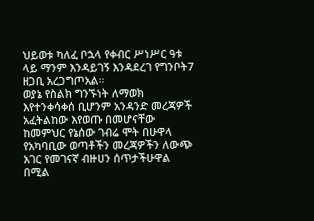ህይወቱ ካለፈ ቦኋላ የቀብር ሥነሥር ዓቱ ላይ ማንም እንዳይገኝ እንዳደረገ የግንቦት7 ዘጋቢ አረጋግጦአል።
ወያኔ የስልክ ግንኙነት ለማወክ እየተንቀሳቀሰ ቢሆንም አንዳንድ መረጃዎች አፈትልከው እየወጡ በመሆናቸው ከመምህር የኔሰው ገብሬ ሞት በሁዋላ የአካባቢው ወጣቶችን መረጃዎችን ለውጭ አገር የመገናኛ ብዙሀን ሰጥታችሁዋል በሚል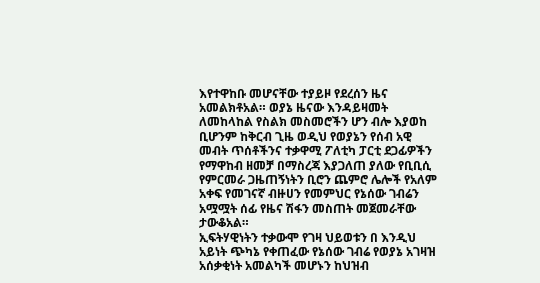እየተዋከቡ መሆናቸው ተያይዞ የደረሰን ዜና አመልክቶአል። ወያኔ ዜናው እንዳይዛመት ለመከላከል የስልክ መስመሮችን ሆን ብሎ እያወከ ቢሆንም ከቅርብ ጊዜ ወዲህ የወያኔን የሰብ አዊ መብት ጥሰቶችንና ተቃዋሚ ፖለቲካ ፓርቲ ደጋፊዎችን የማዋከብ ዘመቻ በማስረጃ እያጋለጠ ያለው የቢቢሲ የምርመራ ጋዜጠኝነትን ቢሮን ጨምሮ ሌሎች የአለም አቀፍ የመገናኛ ብዙሀን የመምህር የኔሰው ገብሬን አሟሟት ሰፊ የዜና ሽፋን መስጠት መጀመራቸው ታውቆአል።
ኢፍትሃዊነትን ተቃውሞ የገዛ ህይወቱን በ እንዲህ አይነት ጭካኔ የቀጠፈው የኔሰው ገብሬ የወያኔ አገዛዝ አሰቃቂነት አመልካች መሆኑን ከህዝብ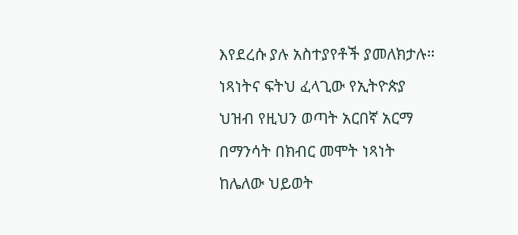እየደረሱ ያሉ አስተያየቶች ያመለክታሉ።
ነጻነትና ፍትህ ፈላጊው የኢትዮጵያ ህዝብ የዚህን ወጣት አርበኛ አርማ በማንሳት በክብር መሞት ነጻነት ከሌለው ህይወት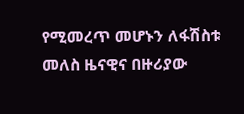የሚመረጥ መሆኑን ለፋሽስቱ መለስ ዜናዊና በዙሪያው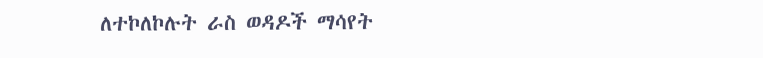ለተኮለኮሉት ራስ ወዳዶች ማሳየት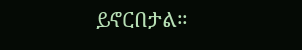ይኖርበታል።